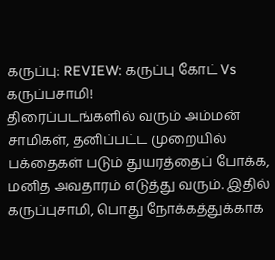கருப்பு: REVIEW: கருப்பு கோட் Vs கருப்பசாமி!
திரைப்படங்களில் வரும் அம்மன் சாமிகள், தனிப்பட்ட முறையில் பக்தைகள் படும் துயரத்தைப் போக்க, மனித அவதாரம் எடுத்து வரும். இதில் கருப்புசாமி, பொது நோக்கத்துக்காக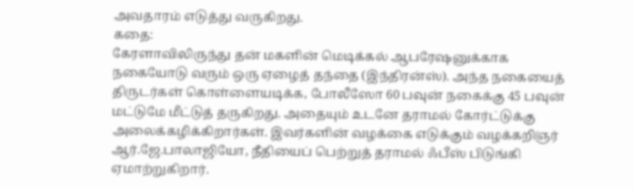அவதாரம் எடுத்து வருகிறது.
கதை:
கேரளாவிலிருந்து தன் மகளின் மெடிக்கல் ஆபரேஷனுக்காக நகையோடு வரும் ஒரு ஏழைத் தந்தை (இந்திரன்ஸ்). அந்த நகையைத் திருடர்கள் கொள்ளையடிக்க, போலீஸோ 60 பவுன் நகைக்கு 45 பவுன் மட்டுமே மீட்டுத் தருகிறது. அதையும் உடனே தராமல் கோர்ட்டுக்கு அலைக்கழிக்கிறார்கள். இவர்களின் வழக்கை எடுக்கும் வழக்கறிஞர் ஆர்.ஜே.பாலாஜியோ, நீதியைப் பெற்றுத் தராமல் ஃபீஸ் பிடுங்கி ஏமாற்றுகிறார்.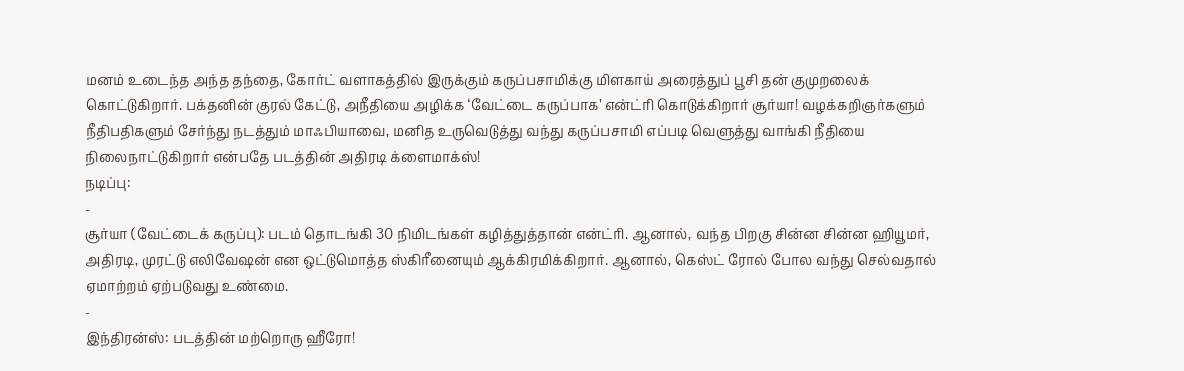மனம் உடைந்த அந்த தந்தை, கோர்ட் வளாகத்தில் இருக்கும் கருப்பசாமிக்கு மிளகாய் அரைத்துப் பூசி தன் குமுறலைக் கொட்டுகிறார். பக்தனின் குரல் கேட்டு, அநீதியை அழிக்க ‘வேட்டை கருப்பாக’ என்ட்ரி கொடுக்கிறார் சூர்யா! வழக்கறிஞர்களும் நீதிபதிகளும் சேர்ந்து நடத்தும் மாஃபியாவை, மனித உருவெடுத்து வந்து கருப்பசாமி எப்படி வெளுத்து வாங்கி நீதியை நிலைநாட்டுகிறார் என்பதே படத்தின் அதிரடி க்ளைமாக்ஸ்!
நடிப்பு:
-
சூர்யா (வேட்டைக் கருப்பு): படம் தொடங்கி 30 நிமிடங்கள் கழித்துத்தான் என்ட்ரி. ஆனால், வந்த பிறகு சின்ன சின்ன ஹியூமர், அதிரடி, முரட்டு எலிவேஷன் என ஒட்டுமொத்த ஸ்கிரீனையும் ஆக்கிரமிக்கிறார். ஆனால், கெஸ்ட் ரோல் போல வந்து செல்வதால் ஏமாற்றம் ஏற்படுவது உண்மை.
-
இந்திரன்ஸ்: படத்தின் மற்றொரு ஹீரோ!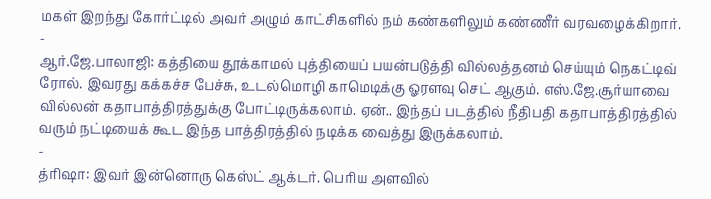மகள் இறந்து கோர்ட்டில் அவர் அழும் காட்சிகளில் நம் கண்களிலும் கண்ணீர் வரவழைக்கிறார்.
-
ஆர்.ஜே.பாலாஜி: கத்தியை தூக்காமல் புத்தியைப் பயன்படுத்தி வில்லத்தனம் செய்யும் நெகட்டிவ் ரோல். இவரது கக்கச்ச பேச்சு, உடல்மொழி காமெடிக்கு ஓரளவு செட் ஆகும். எஸ்.ஜே.சூர்யாவை வில்லன் கதாபாத்திரத்துக்கு போட்டிருக்கலாம். ஏன்.. இந்தப் படத்தில் நீதிபதி கதாபாத்திரத்தில் வரும் நட்டியைக் கூட இந்த பாத்திரத்தில் நடிக்க வைத்து இருக்கலாம்.
-
த்ரிஷா: இவர் இன்னொரு கெஸ்ட் ஆக்டர். பெரிய அளவில்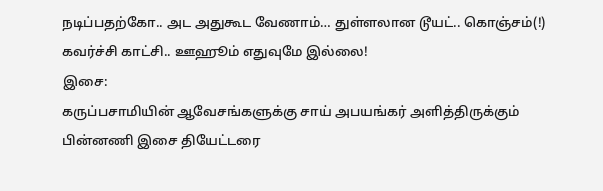நடிப்பதற்கோ.. அட அதுகூட வேணாம்… துள்ளலான டூயட்.. கொஞ்சம்(!) கவர்ச்சி காட்சி.. ஊஹூம் எதுவுமே இல்லை!
இசை:
கருப்பசாமியின் ஆவேசங்களுக்கு சாய் அபயங்கர் அளித்திருக்கும் பின்னணி இசை தியேட்டரை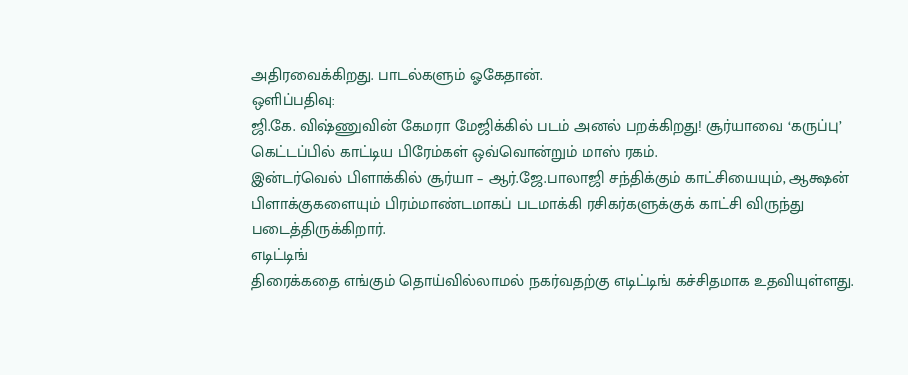அதிரவைக்கிறது. பாடல்களும் ஓகேதான்.
ஒளிப்பதிவு:
ஜி.கே. விஷ்ணுவின் கேமரா மேஜிக்கில் படம் அனல் பறக்கிறது! சூர்யாவை ‘கருப்பு’ கெட்டப்பில் காட்டிய பிரேம்கள் ஒவ்வொன்றும் மாஸ் ரகம்.
இன்டர்வெல் பிளாக்கில் சூர்யா – ஆர்.ஜே.பாலாஜி சந்திக்கும் காட்சியையும், ஆக்ஷன் பிளாக்குகளையும் பிரம்மாண்டமாகப் படமாக்கி ரசிகர்களுக்குக் காட்சி விருந்து படைத்திருக்கிறார்.
எடிட்டிங்
திரைக்கதை எங்கும் தொய்வில்லாமல் நகர்வதற்கு எடிட்டிங் கச்சிதமாக உதவியுள்ளது.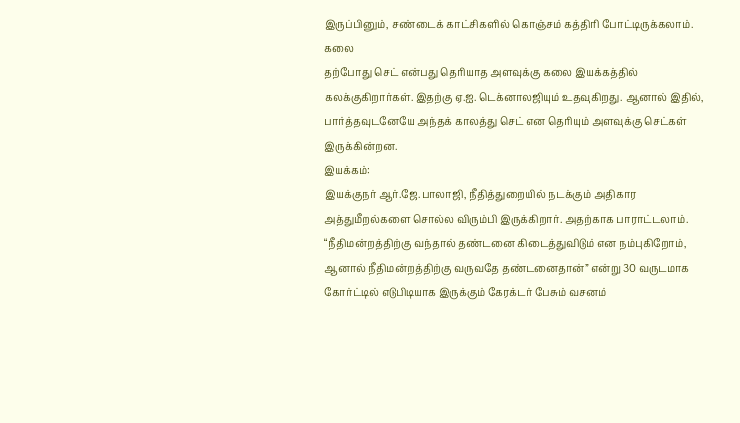இருப்பினும், சண்டைக் காட்சிகளில் கொஞ்சம் கத்திரி போட்டிருக்கலாம்.
கலை
தற்போது செட் என்பது தெரியாத அளவுக்கு கலை இயக்கத்தில் கலக்குகிறார்கள். இதற்கு ஏ.ஐ. டெக்னாலஜியும் உதவுகிறது. ஆனால் இதில், பார்த்தவுடனேயே அந்தக் காலத்து செட் என தெரியும் அளவுக்கு செட்கள் இருக்கின்றன.
இயக்கம்:
இயக்குநர் ஆர்.ஜே.பாலாஜி, நீதித்துறையில் நடக்கும் அதிகார அத்துமீறல்களை சொல்ல விரும்பி இருக்கிறார். அதற்காக பாராட்டலாம். “நீதிமன்றத்திற்கு வந்தால் தண்டனை கிடைத்துவிடும் என நம்புகிறோம், ஆனால் நீதிமன்றத்திற்கு வருவதே தண்டனைதான்” என்று 30 வருடமாக கோர்ட்டில் எடுபிடியாக இருக்கும் கேரக்டர் பேசும் வசனம்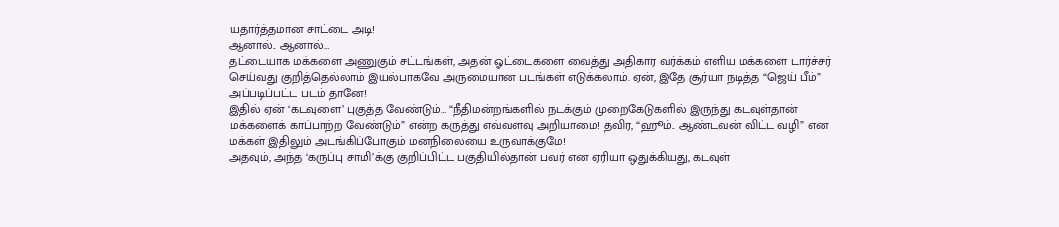யதார்த்தமான சாட்டை அடி!
ஆனால்.. ஆனால்…
தட்டையாக மக்களை அணுகும் சட்டங்கள், அதன் ஓட்டைகளை வைத்து அதிகார வர்க்கம் எளிய மக்களை டார்ச்சர் செய்வது குறித்தெல்லாம் இயல்பாகவே அருமையான படங்கள் எடுக்கலாம். ஏன், இதே சூர்யா நடித்த “ஜெய் பீம்” அப்படிப்பட்ட படம் தானே!
இதில் ஏன் ‘கடவுளை’ புகுத்த வேண்டும்… “நீதிமன்றங்களில் நடக்கும் முறைகேடுகளில் இருந்து கடவுள்தான் மக்களைக் காப்பாற்ற வேண்டும்” என்ற கருத்து எவ்வளவு அறியாமை! தவிர, “ஹூம்.. ஆண்டவன் விட்ட வழி” என மக்கள் இதிலும் அடங்கிப்போகும் மனநிலையை உருவாக்குமே!
அதவும், அந்த ‘கருப்பு சாமி’க்கு குறிப்பிட்ட பகுதியில்தான் பவர் என ஏரியா ஒதுக்கியது, கடவுள்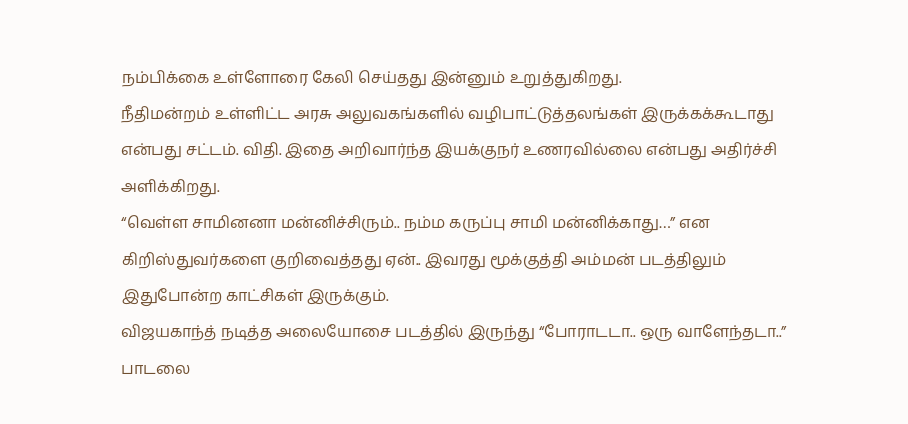நம்பிக்கை உள்ளோரை கேலி செய்தது இன்னும் உறுத்துகிறது.
நீதிமன்றம் உள்ளிட்ட அரசு அலுவகங்களில் வழிபாட்டுத்தலங்கள் இருக்கக்கூடாது என்பது சட்டம். விதி. இதை அறிவார்ந்த இயக்குநர் உணரவில்லை என்பது அதிர்ச்சி அளிக்கிறது.
“வெள்ள சாமினனா மன்னிச்சிரும்.. நம்ம கருப்பு சாமி மன்னிக்காது…” என கிறிஸ்துவர்களை குறிவைத்தது ஏன்.. இவரது மூக்குத்தி அம்மன் படத்திலும் இதுபோன்ற காட்சிகள் இருக்கும்.
விஜயகாந்த் நடித்த அலையோசை படத்தில் இருந்து “போராடடா.. ஒரு வாளேந்தடா..” பாடலை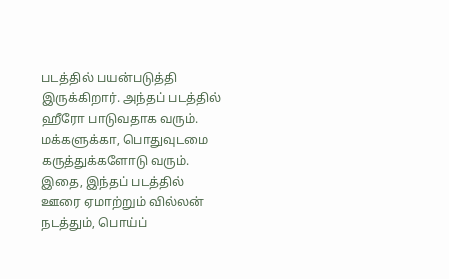படத்தில் பயன்படுத்தி இருக்கிறார். அந்தப் படத்தில் ஹீரோ பாடுவதாக வரும். மக்களுக்கா, பொதுவுடமை கருத்துக்களோடு வரும்.
இதை, இந்தப் படத்தில் ஊரை ஏமாற்றும் வில்லன் நடத்தும், பொய்ப்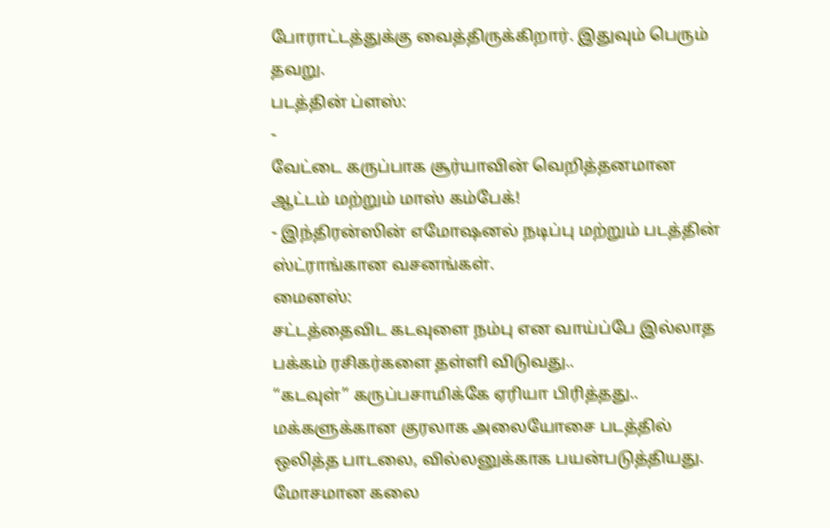போராட்டத்துக்கு வைத்திருக்கிறார். இதுவும் பெரும் தவறு.
படத்தின் ப்ளஸ்:
-
வேட்டை கருப்பாக சூர்யாவின் வெறித்தனமான ஆட்டம் மற்றும் மாஸ் கம்பேக்!
- இந்திரன்ஸின் எமோஷனல் நடிப்பு மற்றும் படத்தின் ஸ்ட்ராங்கான வசனங்கள்.
மைனஸ்:
சட்டத்தைவிட கடவுளை நம்பு என வாய்ப்பே இல்லாத பக்கம் ரசிகர்களை தள்ளி விடுவது..
“கடவுள்” கருப்பசாமிக்கே ஏரியா பிரித்தது..
மக்களுக்கான குரலாக அலையோசை படத்தில் ஒலித்த பாடலை, வில்லனுக்காக பயன்படுத்தியது.
மோசமான கலை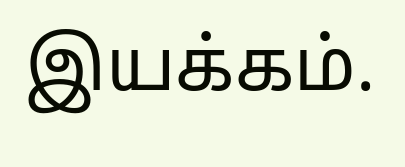இயக்கம்.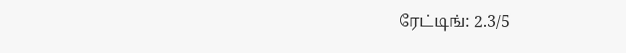ரேட்டிங்: 2.3/5